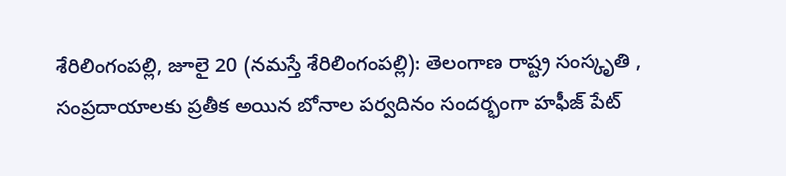శేరిలింగంపల్లి, జూలై 20 (నమస్తే శేరిలింగంపల్లి): తెలంగాణ రాష్ట్ర సంస్కృతి , సంప్రదాయాలకు ప్రతీక అయిన బోనాల పర్వదినం సందర్భంగా హఫీజ్ పేట్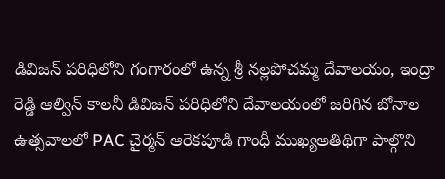డివిజన్ పరిధిలోని గంగారంలో ఉన్న శ్రీ నల్లపోచమ్మ దేవాలయం, ఇంద్రా రెడ్డి ఆల్విన్ కాలనీ డివిజన్ పరిధిలోని దేవాలయంలో జరిగిన బోనాల ఉత్సవాలలో PAC చైర్మన్ ఆరెకపూడి గాంధీ ముఖ్యఅతిథిగా పాల్గొని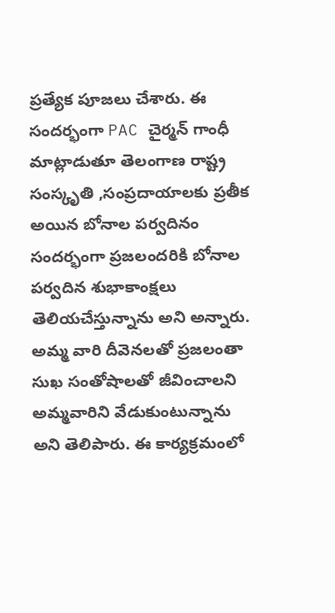ప్రత్యేక పూజలు చేశారు. ఈ సందర్భంగా PAC చైర్మన్ గాంధీ మాట్లాడుతూ తెలంగాణ రాష్ట్ర సంస్కృతి ,సంప్రదాయాలకు ప్రతీక అయిన బోనాల పర్వదినం సందర్భంగా ప్రజలందరికి బోనాల పర్వదిన శుభాకాంక్షలు తెలియచేస్తున్నాను అని అన్నారు. అమ్మ వారి దీవెనలతో ప్రజలంతా సుఖ సంతోషాలతో జీవించాలని అమ్మవారిని వేడుకుంటున్నాను అని తెలిపారు. ఈ కార్యక్రమంలో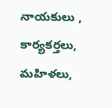నాయకులు , కార్యకర్తలు, మహిళలు,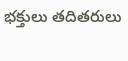భక్తులు తదితరులు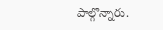పాల్గొన్నారు.